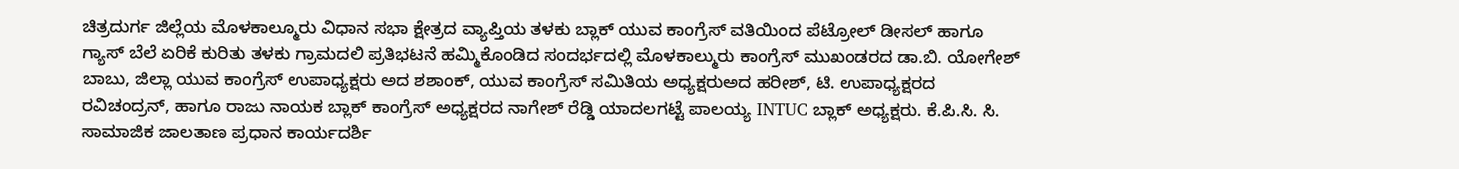ಚಿತ್ರದುರ್ಗ ಜಿಲ್ಲೆಯ ಮೊಳಕಾಲ್ಮೂರು ವಿಧಾನ ಸಭಾ ಕ್ಷೇತ್ರದ ವ್ಯಾಪ್ತಿಯ ತಳಕು ಬ್ಲಾಕ್ ಯುವ ಕಾಂಗ್ರೆಸ್ ವತಿಯಿಂದ ಪೆಟ್ರೋಲ್ ಡೀಸಲ್ ಹಾಗೂ ಗ್ಯಾಸ್ ಬೆಲೆ ಏರಿಕೆ ಕುರಿತು ತಳಕು ಗ್ರಾಮದಲಿ ಪ್ರತಿಭಟನೆ ಹಮ್ಮಿಕೊಂಡಿದ ಸಂದರ್ಭದಲ್ಲಿ ಮೊಳಕಾಲ್ಮುರು ಕಾಂಗ್ರೆಸ್ ಮುಖಂಡರದ ಡಾ.ಬಿ. ಯೋಗೇಶ್ ಬಾಬು, ಜಿಲ್ಲಾ ಯುವ ಕಾಂಗ್ರೆಸ್ ಉಪಾಧ್ಯಕ್ಷರು ಅದ ಶಶಾಂಕ್, ಯುವ ಕಾಂಗ್ರೆಸ್ ಸಮಿತಿಯ ಅಧ್ಯಕ್ಷರುಅದ ಹರೀಶ್, ಟಿ. ಉಪಾಧ್ಯಕ್ಷರದ ರವಿಚಂದ್ರನ್, ಹಾಗೂ ರಾಜು ನಾಯಕ ಬ್ಲಾಕ್ ಕಾಂಗ್ರೆಸ್ ಅಧ್ಯಕ್ಷರದ ನಾಗೇಶ್ ರೆಡ್ಡಿ ಯಾದಲಗಟ್ಟೆ ಪಾಲಯ್ಯ INTUC ಬ್ಲಾಕ್ ಅಧ್ಯಕ್ಷರು. ಕೆ.ಪಿ.ಸಿ. ಸಿ. ಸಾಮಾಜಿಕ ಜಾಲತಾಣ ಪ್ರಧಾನ ಕಾರ್ಯದರ್ಶಿ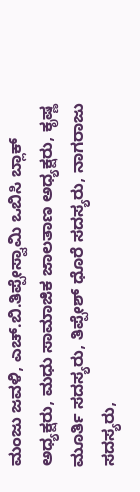ಮಂಜು ಜವಳಿ, ಎಚ್.ಬಿ.ತಿಪ್ಪೇಸ್ವಾಮಿ ಒಬಿಸಿ ಬ್ಲಾಕ್ ಅಧ್ಯಕ್ಷರು, ಮಧು ಸಾಮಾಜಿಕ ಜಾಲತಾಣ ಅಧ್ಯಕ್ಷರು, ಕೃಷ್ಣ ಮೂರ್ತಿ ಸದಸ್ಯರು, ತಿಪ್ಪೇಶ್ ಧೊರೆ ಸದಸ್ಯರು, ನಾಗರಾಜು ಸದಸ್ಯರು,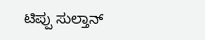ಟಿಪ್ಪು ಸುಲ್ತಾನ್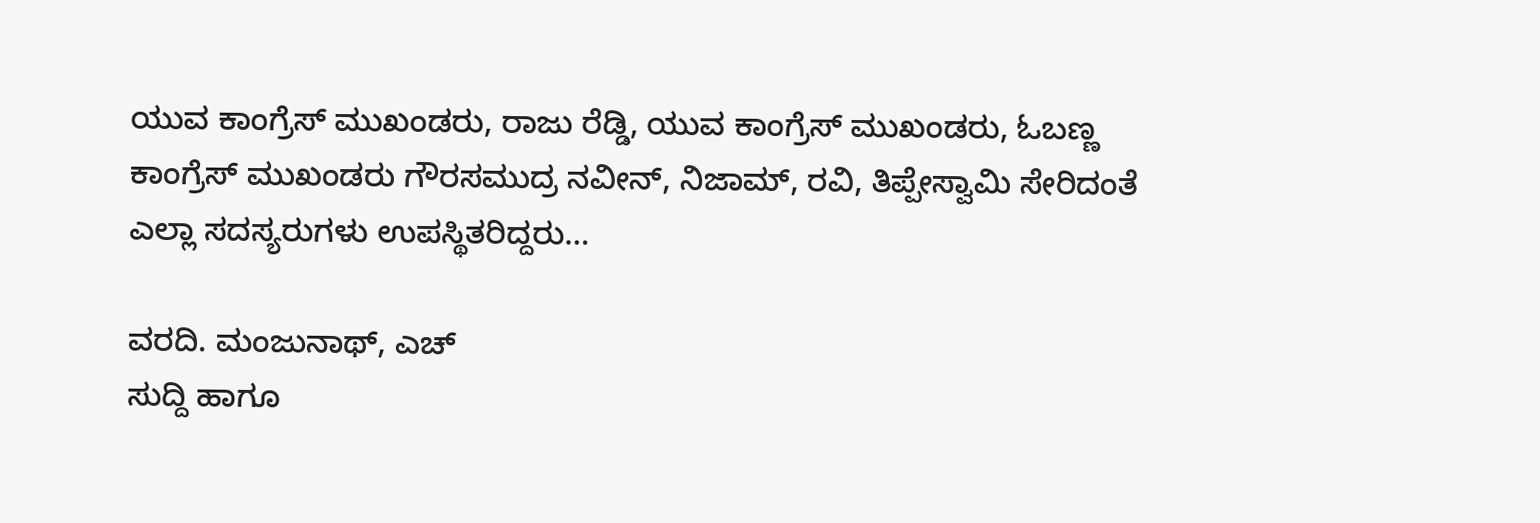ಯುವ ಕಾಂಗ್ರೆಸ್ ಮುಖಂಡರು, ರಾಜು ರೆಡ್ಡಿ, ಯುವ ಕಾಂಗ್ರೆಸ್ ಮುಖಂಡರು, ಓಬಣ್ಣ ಕಾಂಗ್ರೆಸ್ ಮುಖಂಡರು ಗೌರಸಮುದ್ರ ನವೀನ್, ನಿಜಾಮ್, ರವಿ, ತಿಪ್ಪೇಸ್ವಾಮಿ ಸೇರಿದಂತೆ ಎಲ್ಲಾ ಸದಸ್ಯರುಗಳು ಉಪಸ್ಥಿತರಿದ್ದರು…

ವರದಿ. ಮಂಜುನಾಥ್, ಎಚ್
ಸುದ್ದಿ ಹಾಗೂ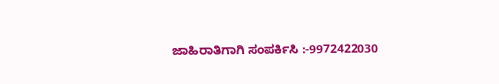ಜಾಹಿರಾತಿಗಾಗಿ ಸಂಪರ್ಕಿಸಿ :-9972422030